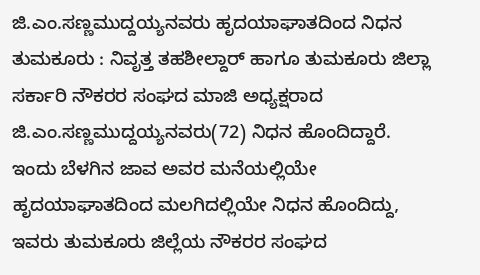ಜಿ.ಎಂ.ಸಣ್ಣಮುದ್ದಯ್ಯನವರು ಹೃದಯಾಘಾತದಿಂದ ನಿಧನ
ತುಮಕೂರು : ನಿವೃತ್ತ ತಹಶೀಲ್ದಾರ್ ಹಾಗೂ ತುಮಕೂರು ಜಿಲ್ಲಾ ಸರ್ಕಾರಿ ನೌಕರರ ಸಂಘದ ಮಾಜಿ ಅಧ್ಯಕ್ಷರಾದ ಜಿ.ಎಂ.ಸಣ್ಣಮುದ್ದಯ್ಯನವರು(72) ನಿಧನ ಹೊಂದಿದ್ದಾರೆ. ಇಂದು ಬೆಳಗಿನ ಜಾವ ಅವರ ಮನೆಯಲ್ಲಿಯೇ ಹೃದಯಾಘಾತದಿಂದ ಮಲಗಿದಲ್ಲಿಯೇ ನಿಧನ ಹೊಂದಿದ್ದು, ಇವರು ತುಮಕೂರು ಜಿಲ್ಲೆಯ ನೌಕರರ ಸಂಘದ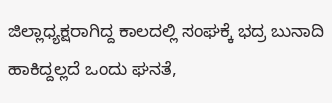ಜಿಲ್ಲಾಧ್ಯಕ್ಷರಾಗಿದ್ದ ಕಾಲದಲ್ಲಿ ಸಂಘಕ್ಕೆ ಭದ್ರ ಬುನಾದಿ ಹಾಕಿದ್ದಲ್ಲದೆ ಒಂದು ಘನತೆ,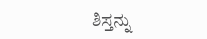ಶಿಸ್ತನ್ನು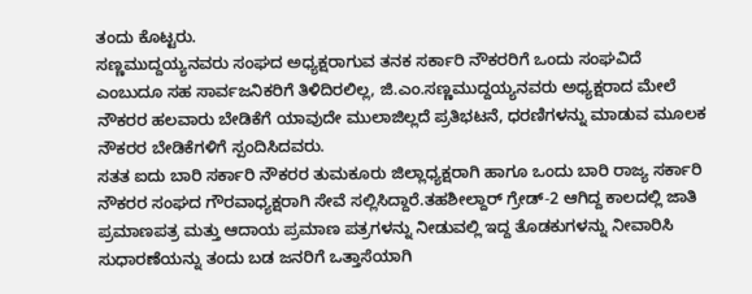ತಂದು ಕೊಟ್ಟರು.
ಸಣ್ಣಮುದ್ದಯ್ಯನವರು ಸಂಘದ ಅಧ್ಯಕ್ಷರಾಗುವ ತನಕ ಸರ್ಕಾರಿ ನೌಕರರಿಗೆ ಒಂದು ಸಂಘವಿದೆ ಎಂಬುದೂ ಸಹ ಸಾರ್ವಜನಿಕರಿಗೆ ತಿಳಿದಿರಲಿಲ್ಲ, ಜಿ.ಎಂ.ಸಣ್ಣಮುದ್ದಯ್ಯನವರು ಅಧ್ಯಕ್ಷರಾದ ಮೇಲೆ ನೌಕರರ ಹಲವಾರು ಬೇಡಿಕೆಗೆ ಯಾವುದೇ ಮುಲಾಜಿಲ್ಲದೆ ಪ್ರತಿಭಟನೆ, ಧರಣಿಗಳನ್ನು ಮಾಡುವ ಮೂಲಕ ನೌಕರರ ಬೇಡಿಕೆಗಳಿಗೆ ಸ್ಪಂದಿಸಿದವರು.
ಸತತ ಐದು ಬಾರಿ ಸರ್ಕಾರಿ ನೌಕರರ ತುಮಕೂರು ಜಿಲ್ಲಾಧ್ಯಕ್ಷರಾಗಿ ಹಾಗೂ ಒಂದು ಬಾರಿ ರಾಜ್ಯ ಸರ್ಕಾರಿ ನೌಕರರ ಸಂಘದ ಗೌರವಾಧ್ಯಕ್ಷರಾಗಿ ಸೇವೆ ಸಲ್ಲಿಸಿದ್ದಾರೆ.ತಹಶೀಲ್ದಾರ್ ಗ್ರೇಡ್-2 ಆಗಿದ್ದ ಕಾಲದಲ್ಲಿ ಜಾತಿ ಪ್ರಮಾಣಪತ್ರ ಮತ್ತು ಆದಾಯ ಪ್ರಮಾಣ ಪತ್ರಗಳನ್ನು ನೀಡುವಲ್ಲಿ ಇದ್ದ ತೊಡಕುಗಳನ್ನು ನೀವಾರಿಸಿ ಸುಧಾರಣೆಯನ್ನು ತಂದು ಬಡ ಜನರಿಗೆ ಒತ್ತಾಸೆಯಾಗಿ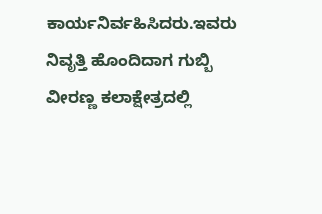ಕಾರ್ಯನಿರ್ವಹಿಸಿದರು.ಇವರು ನಿವೃತ್ತಿ ಹೊಂದಿದಾಗ ಗುಬ್ಬಿ ವೀರಣ್ಣ ಕಲಾಕ್ಷೇತ್ರದಲ್ಲಿ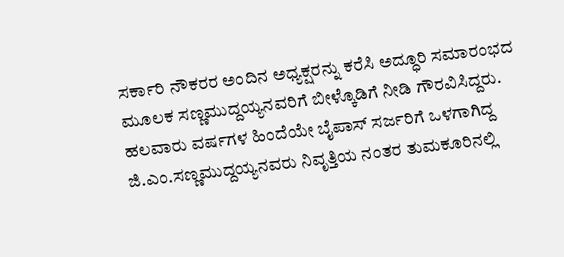ಸರ್ಕಾರಿ ನೌಕರರ ಅಂದಿನ ಅಧ್ಯಕ್ಷರನ್ನು ಕರೆಸಿ ಅದ್ಧೂರಿ ಸಮಾರಂಭದ ಮೂಲಕ ಸಣ್ಣಮುದ್ದಯ್ಯನವರಿಗೆ ಬೀಳ್ಕೊಡಿಗೆ ನೀಡಿ ಗೌರವಿಸಿದ್ದರು.
ಹಲವಾರು ವರ್ಷಗಳ ಹಿಂದೆಯೇ ಬೈಪಾಸ್ ಸರ್ಜರಿಗೆ ಒಳಗಾಗಿದ್ದ ಜಿ.ಎಂ.ಸಣ್ಣಮುದ್ದಯ್ಯನವರು ನಿವೃತ್ತಿಯ ನಂತರ ತುಮಕೂರಿನಲ್ಲಿ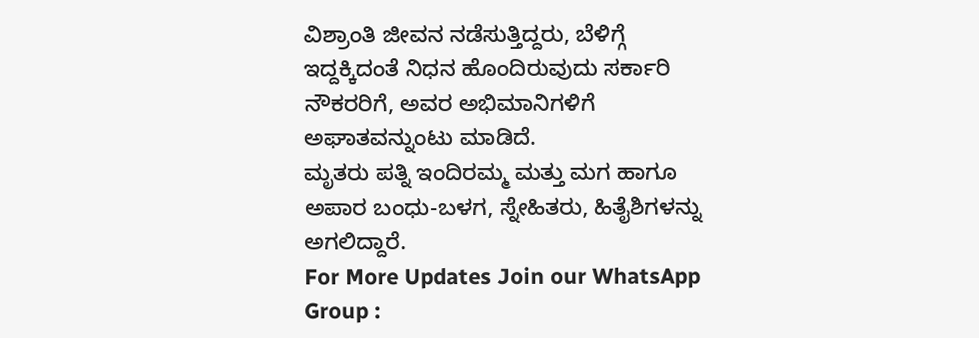ವಿಶ್ರಾಂತಿ ಜೀವನ ನಡೆಸುತ್ತಿದ್ದರು, ಬೆಳಿಗ್ಗೆ ಇದ್ದಕ್ಕಿದಂತೆ ನಿಧನ ಹೊಂದಿರುವುದು ಸರ್ಕಾರಿ ನೌಕರರಿಗೆ, ಅವರ ಅಭಿಮಾನಿಗಳಿಗೆ ಅಘಾತವನ್ನುಂಟು ಮಾಡಿದೆ.
ಮೃತರು ಪತ್ನಿ ಇಂದಿರಮ್ಮ ಮತ್ತು ಮಗ ಹಾಗೂ ಅಪಾರ ಬಂಧು-ಬಳಗ, ಸ್ನೇಹಿತರು, ಹಿತೈಶಿಗಳನ್ನು ಅಗಲಿದ್ದಾರೆ.
For More Updates Join our WhatsApp Group :